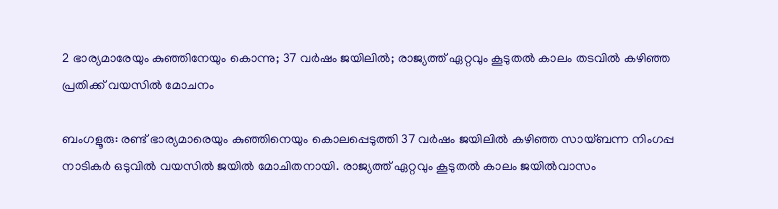2 ഭാര്യമാരേയും കു‍ഞ്ഞിനേയും കൊന്നു; 37 വർഷം ജയിലിൽ; രാജ്യത്ത് ഏറ്റവും കൂടുതൽ കാലം തടവിൽ കഴിഞ്ഞ പ്രതിക്ക് വയസിൽ മോചനം

ബംഗളൂരു: രണ്ട് ഭാര്യമാരെയും കുഞ്ഞിനെയും കൊലപ്പെടുത്തി 37 വർഷം ജയിലിൽ കഴിഞ്ഞ സായ്ബന്ന നിംഗപ്പ നാടികർ ഒടുവിൽ വയസിൽ ജയിൽ മോചിതനായി. രാജ്യത്ത് ഏറ്റവും കൂടുതൽ കാലം ജയിൽവാസം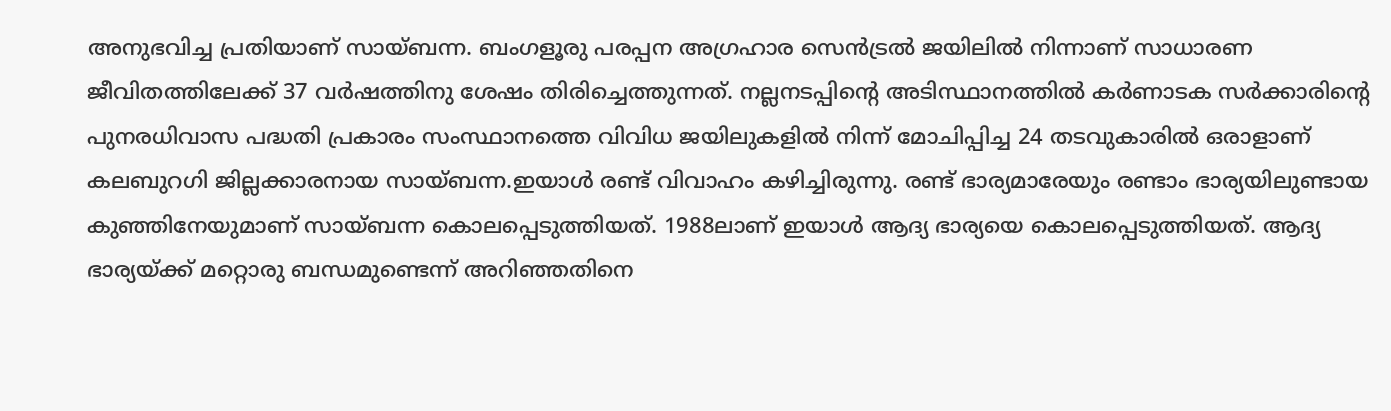അനുഭവിച്ച പ്രതിയാണ് സായ്ബന്ന. ബംഗളൂരു പരപ്പന അഗ്രഹാര സെൻട്രൽ ജയിലിൽ നിന്നാണ് സാധാരണ ജീവിതത്തിലേക്ക് 37 വർഷത്തിനു ശേഷം തിരിച്ചെത്തുന്നത്. നല്ലനടപ്പിന്റെ അടിസ്ഥാനത്തിൽ കർണാടക സർക്കാരിന്റെ പുനരധിവാസ പദ്ധതി പ്രകാരം സംസ്ഥാനത്തെ വിവിധ ജയിലുകളിൽ നിന്ന് മോചിപ്പിച്ച 24 തടവുകാരിൽ ഒരാളാണ് കലബുറഗി ജില്ലക്കാരനായ സായ്ബന്ന.ഇയാൾ രണ്ട് വിവാഹം കഴിച്ചിരുന്നു. രണ്ട് ഭാര്യമാരേയും രണ്ടാം ഭാര്യയിലുണ്ടായ കുഞ്ഞിനേയുമാണ് സായ്ബന്ന കൊലപ്പെടുത്തിയത്. 1988ലാണ് ഇയാൾ ആദ്യ ഭാര്യയെ കൊലപ്പെടുത്തിയത്. ആദ്യ ഭാര്യയ്ക്ക് മറ്റൊരു ബന്ധമുണ്ടെന്ന് അറിഞ്ഞതിനെ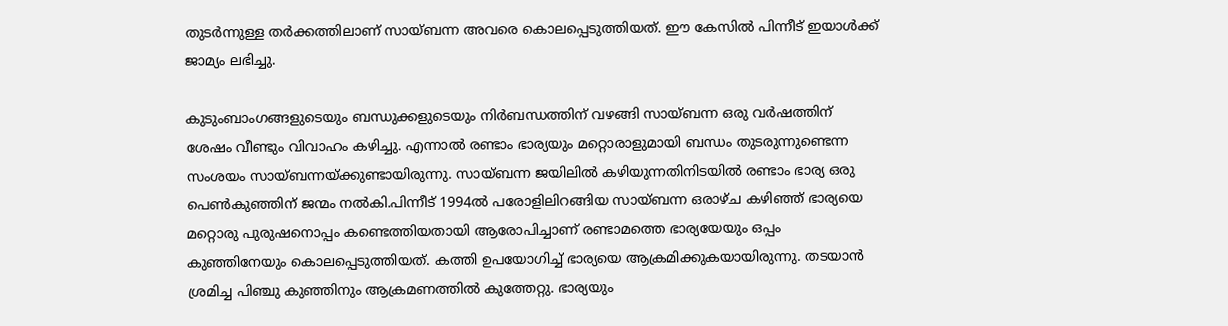തുടർന്നുള്ള തർക്കത്തിലാണ് സായ്ബന്ന അവരെ കൊലപ്പെടുത്തിയത്. ഈ കേസിൽ പിന്നീട് ഇയാൾക്ക് ജാമ്യം ലഭിച്ചു.

കുടുംബാംഗങ്ങളുടെയും ബന്ധുക്കളുടെയും നിർബന്ധത്തിന് വഴങ്ങി സായ്ബന്ന ഒരു വർഷത്തിന് ശേഷം വീണ്ടും വിവാഹം കഴിച്ചു. എന്നാൽ രണ്ടാം ഭാര്യയും മറ്റൊരാളുമായി ബന്ധം തുടരുന്നുണ്ടെന്ന സംശയം സായ്ബന്നയ്ക്കുണ്ടായിരുന്നു. സായ്ബന്ന ജയിലിൽ കഴിയുന്നതിനിടയിൽ രണ്ടാം ഭാര്യ ഒരു പെൺകുഞ്ഞിന് ജന്മം നൽകി.പിന്നീട് 1994ൽ പരോളിലിറങ്ങിയ സായ്ബന്ന ഒരാഴ്ച കഴിഞ്ഞ് ഭാര്യയെ മറ്റൊരു പുരുഷനൊപ്പം കണ്ടെത്തിയതായി ആരോപിച്ചാണ് രണ്ടാമത്തെ ഭാര്യയേയും ഒപ്പം കുഞ്ഞിനേയും കൊലപ്പെടുത്തിയത്. കത്തി ഉപയോഗിച്ച് ഭാര്യയെ ആക്രമിക്കുകയായിരുന്നു. തടയാൻ ശ്രമിച്ച പിഞ്ചു കുഞ്ഞിനും ആക്രമണത്തിൽ കുത്തേറ്റു. ഭാര്യയും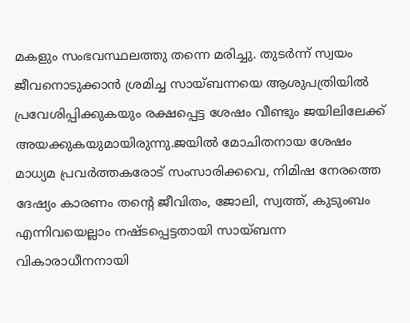മകളും സംഭവസ്ഥലത്തു തന്നെ മരിച്ചു. തുടർന്ന് സ്വയം ജീവനൊടുക്കാൻ ശ്രമിച്ച സായ്ബന്നയെ ആശുപത്രിയിൽ പ്രവേശിപ്പിക്കുകയും രക്ഷപ്പെട്ട ശേഷം വീണ്ടും ജയിലിലേക്ക് അയക്കുകയുമായിരുന്നു.ജയിൽ മോചിതനായ ശേഷം മാധ്യമ പ്രവർത്തകരോട് സംസാരിക്കവെ, നിമിഷ നേരത്തെ ദേഷ്യം കാരണം തന്റെ ജീവിതം, ജോലി, സ്വത്ത്, കുടുംബം എന്നിവയെല്ലാം നഷ്ടപ്പെട്ടതായി സായ്ബന്ന വികാരാധീനനായി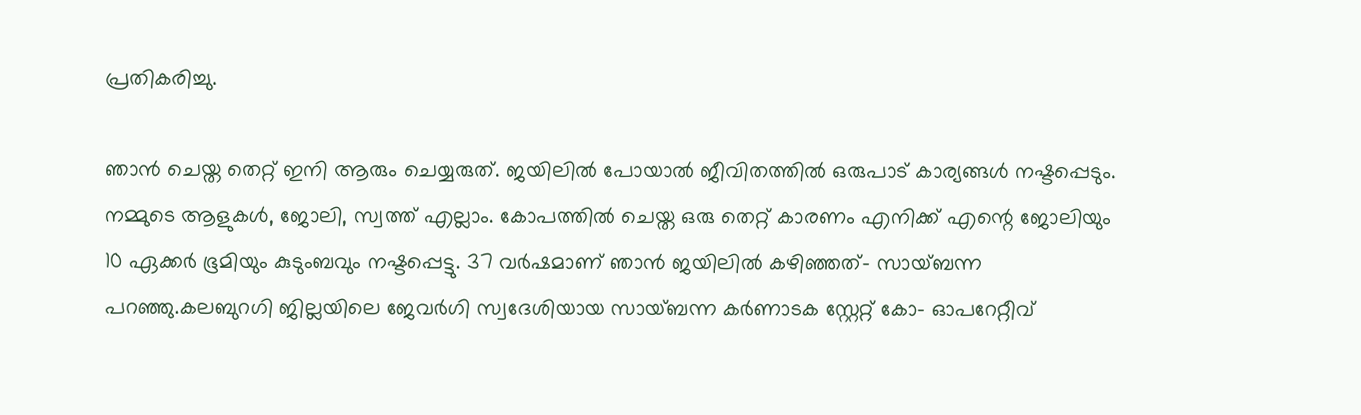പ്രതികരിച്ചു.

ഞാൻ ചെയ്ത തെറ്റ് ഇനി ആരും ചെയ്യരുത്. ജയിലിൽ പോയാൽ ജീവിതത്തിൽ ഒരുപാട് കാര്യങ്ങൾ നഷ്ടപ്പെടും. നമ്മുടെ ആളുകൾ, ജോലി, സ്വത്ത് എല്ലാം. കോപത്തിൽ ചെയ്ത ഒരു തെറ്റ് കാരണം എനിക്ക് എന്റെ ജോലിയും 10 ഏക്കർ ഭൂമിയും കുടുംബവും നഷ്ടപ്പെട്ടു. 37 വർഷമാണ് ഞാൻ ജയിലിൽ കഴിഞ്ഞത്- സായ്ബന്ന പറഞ്ഞു.കലബുറഗി ജില്ലയിലെ ജേവർഗി സ്വദേശിയായ സായ്ബന്ന കർണാടക സ്റ്റേറ്റ് കോ- ഓപറേറ്റീവ്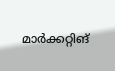മാർക്കറ്റിങ്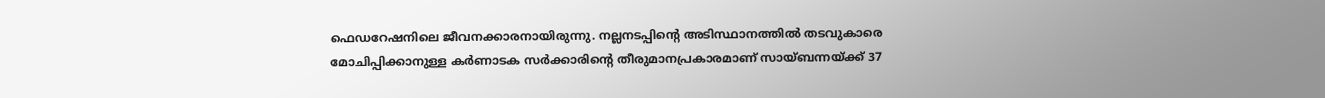ഫെഡറേഷനിലെ ജീവനക്കാരനായിരുന്നു. നല്ലനടപ്പിന്റെ അടിസ്ഥാനത്തിൽ തടവുകാരെ മോചിപ്പിക്കാനുള്ള കർണാടക സർക്കാരിന്റെ തീരുമാനപ്രകാരമാണ് സായ്ബന്നയ്ക്ക് 37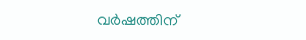വർഷത്തിന്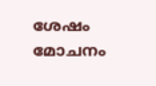ശേഷം മോചനം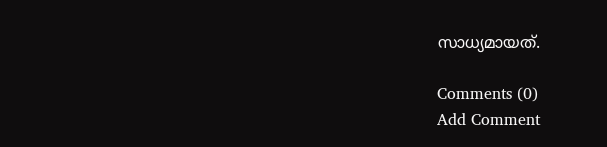സാധ്യമായത്.

Comments (0)
Add Comment